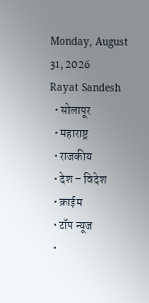Monday, August 31, 2026
Rayat Sandesh
  • सोलापूर
  • महाराष्ट्र
  • राजकीय
  • देश – विदेश
  • क्राईम
  • टॉप न्यूज
  •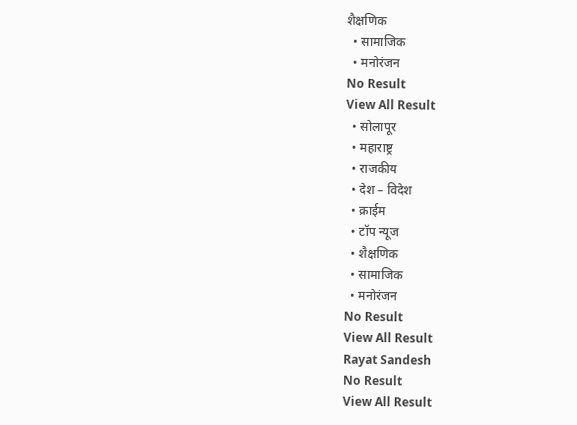शैक्षणिक
  • सामाजिक
  • मनोरंजन
No Result
View All Result
  • सोलापूर
  • महाराष्ट्र
  • राजकीय
  • देश – विदेश
  • क्राईम
  • टॉप न्यूज
  • शैक्षणिक
  • सामाजिक
  • मनोरंजन
No Result
View All Result
Rayat Sandesh
No Result
View All Result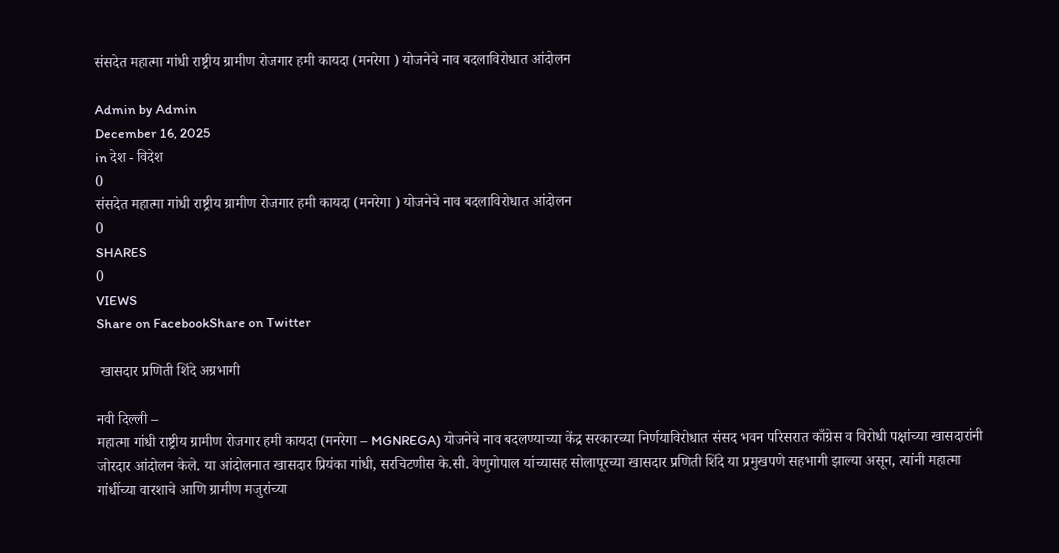संसदेत महात्मा गांधी राष्ट्रीय ग्रामीण रोजगार हमी कायदा (मनरेगा ) योजनेचे नाव बदलाविरोधात आंदोलन

Admin by Admin
December 16, 2025
in देश - विदेश
0
संसदेत महात्मा गांधी राष्ट्रीय ग्रामीण रोजगार हमी कायदा (मनरेगा ) योजनेचे नाव बदलाविरोधात आंदोलन
0
SHARES
0
VIEWS
Share on FacebookShare on Twitter

 खासदार प्रणिती शिंदे अग्रभागी

नवी दिल्ली –
महात्मा गांधी राष्ट्रीय ग्रामीण रोजगार हमी कायदा (मनरेगा – MGNREGA) योजनेचे नाव बदलण्याच्या केंद्र सरकारच्या निर्णयाविरोधात संसद भवन परिसरात काँग्रेस व विरोधी पक्षांच्या खासदारांनी जोरदार आंदोलन केले. या आंदोलनात खासदार प्रियंका गांधी, सरचिटणीस के.सी. वेणुगोपाल यांच्यासह सोलापूरच्या खासदार प्रणिती शिंदे या प्रमुखपणे सहभागी झाल्या असून, त्यांनी महात्मा गांधींच्या वारशाचे आणि ग्रामीण मजुरांच्या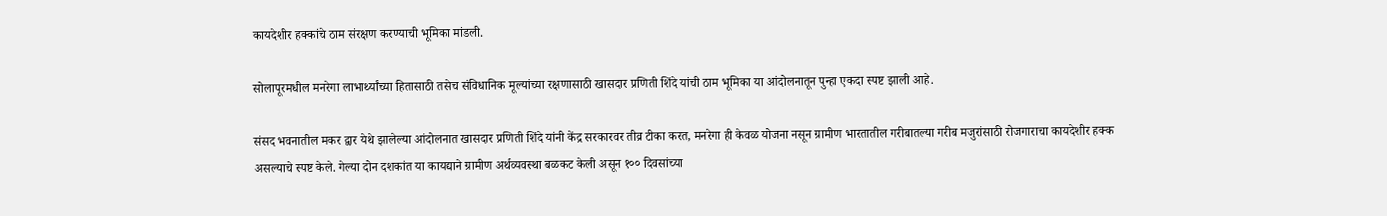कायदेशीर हक्कांचे ठाम संरक्षण करण्याची भूमिका मांडली.

सोलापूरमधील मनरेगा लाभार्थ्यांच्या हितासाठी तसेच संविधानिक मूल्यांच्या रक्षणासाठी खासदार प्रणिती शिंदे यांची ठाम भूमिका या आंदोलनातून पुन्हा एकदा स्पष्ट झाली आहे.

संसद भवनातील मकर द्वार येथे झालेल्या आंदोलनात खासदार प्रणिती शिंदे यांनी केंद्र सरकारवर तीव्र टीका करत, मनरेगा ही केवळ योजना नसून ग्रामीण भारतातील गरीबातल्या गरीब मजुरांसाठी रोजगाराचा कायदेशीर हक्क असल्याचे स्पष्ट केले. गेल्या दोन दशकांत या कायद्याने ग्रामीण अर्थव्यवस्था बळकट केली असून १०० दिवसांच्या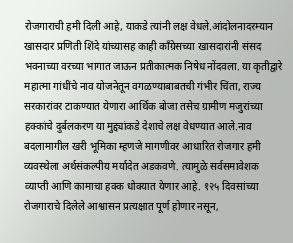रोजगाराची हमी दिली आहे, याकडे त्यांनी लक्ष वेधले.आंदोलनादरम्यान खासदार प्रणिती शिंदे यांच्यासह काही काँग्रेसच्या खासदारांनी संसद भवनाच्या वरच्या भागात जाऊन प्रतीकात्मक निषेध नोंदवला. या कृतीद्वारे महात्मा गांधींचे नाव योजनेतून वगळण्याबाबतची गंभीर चिंता, राज्य सरकारांवर टाकण्यात येणारा आर्थिक बोजा तसेच ग्रामीण मजुरांच्या हक्कांचे दुर्बलकरण या मुद्द्यांकडे देशाचे लक्ष वेधण्यात आले.नाव बदलामागील खरी भूमिका म्हणजे मागणीवर आधारित रोजगार हमी व्यवस्थेला अर्थसंकल्पीय मर्यादेत अडकवणे. त्यामुळे सर्वसमावेशक व्याप्ती आणि कामाचा हक्क धोक्यात येणार आहे. १२५ दिवसांच्या रोजगाराचे दिलेले आश्वासन प्रत्यक्षात पूर्ण होणार नसून,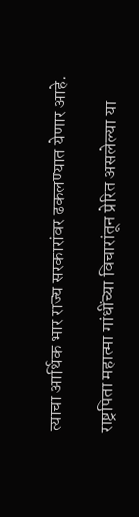त्याचा आर्थिक भार राज्य सरकारांवर ढकलण्यात येणार आहे.

राष्ट्रपिता महात्मा गांधींच्या विचारांतून प्रेरित असलेल्या या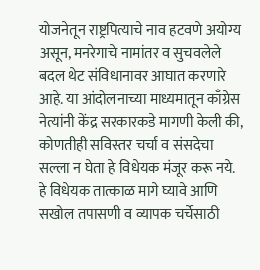योजनेतून राष्ट्रपित्याचे नाव हटवणे अयोग्य असून, मनरेगाचे नामांतर व सुचवलेले बदल थेट संविधानावर आघात करणारे आहे. या आंदोलनाच्या माध्यमातून काँग्रेस नेत्यांनी केंद्र सरकारकडे मागणी केली की, कोणतीही सविस्तर चर्चा व संसदेचा सल्ला न घेता हे विधेयक मंजूर करू नये. हे विधेयक तात्काळ मागे घ्यावे आणि सखोल तपासणी व व्यापक चर्चेसाठी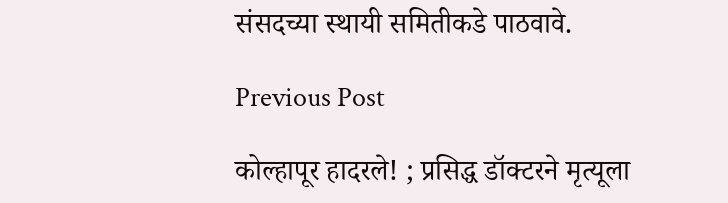संसदच्या स्थायी समितीकडे पाठवावे.

Previous Post

कोल्हापूर हादरले! ; प्रसिद्ध डॉक्टरने मृत्यूला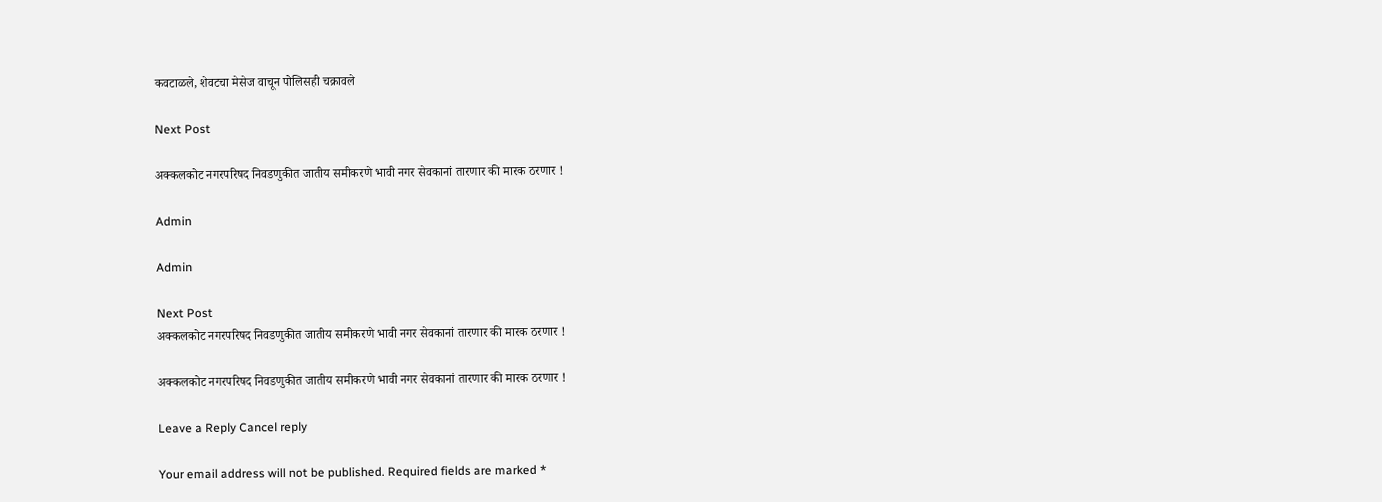कवटाळले, शेवटचा मेसेज वाचून पोलिसही चक्रावले

Next Post

अक्कलकोट नगरपरिषद निवडणुकीत जातीय समीकरणे भावी नगर सेवकानां तारणार की मारक ठरणार !

Admin

Admin

Next Post
अक्कलकोट नगरपरिषद निवडणुकीत जातीय समीकरणे भावी नगर सेवकानां तारणार की मारक ठरणार !

अक्कलकोट नगरपरिषद निवडणुकीत जातीय समीकरणे भावी नगर सेवकानां तारणार की मारक ठरणार !

Leave a Reply Cancel reply

Your email address will not be published. Required fields are marked *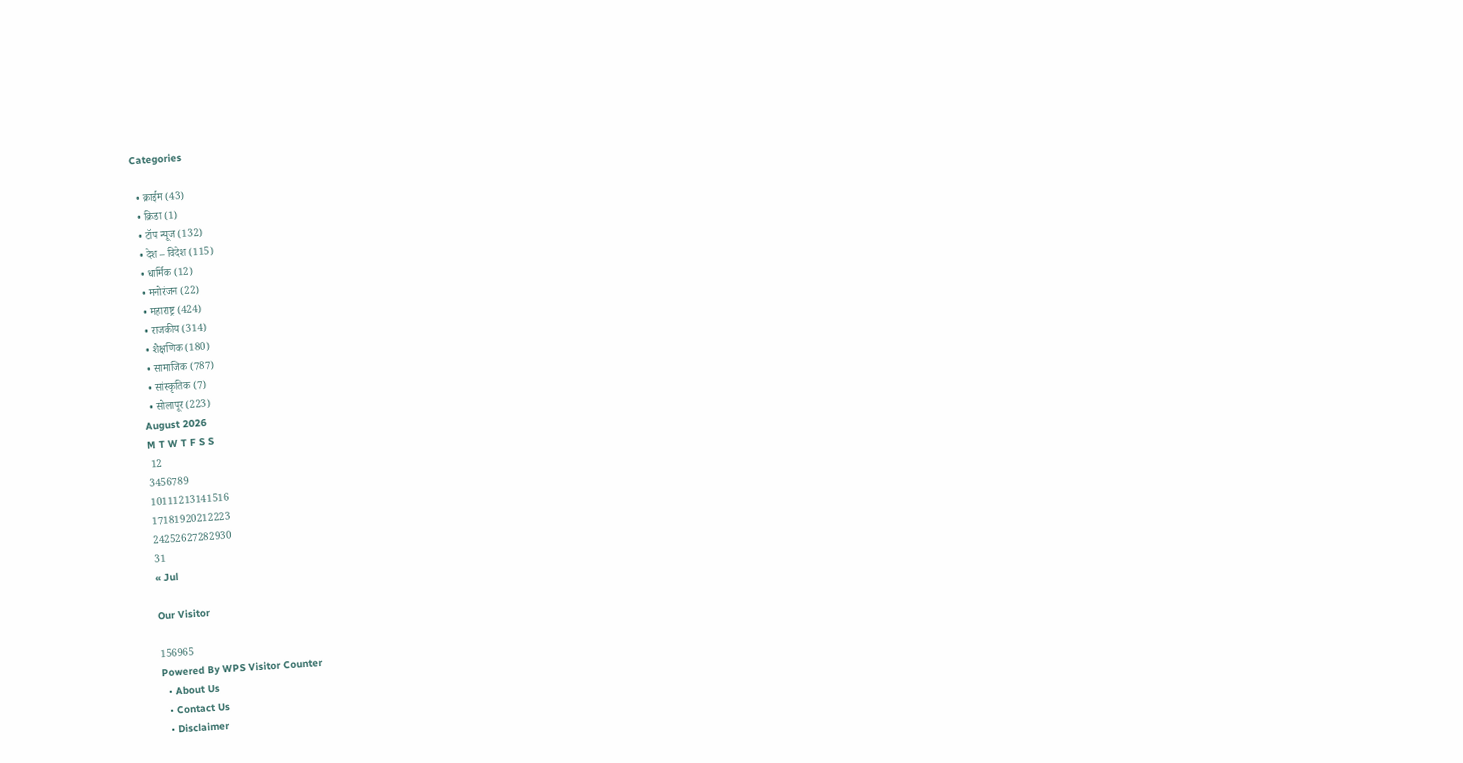Categories

  • क्राईम (43)
  • क्रिडा (1)
  • टॉप न्यूज (132)
  • देश – विदेश (115)
  • धार्मिक (12)
  • मनोरंजन (22)
  • महाराष्ट्र (424)
  • राजकीय (314)
  • शैक्षणिक (180)
  • सामाजिक (787)
  • सांस्कृतिक (7)
  • सोलापूर (223)
August 2026
M T W T F S S
 12
3456789
10111213141516
17181920212223
24252627282930
31
« Jul

Our Visitor

156965
Powered By WPS Visitor Counter
  • About Us
  • Contact Us
  • Disclaimer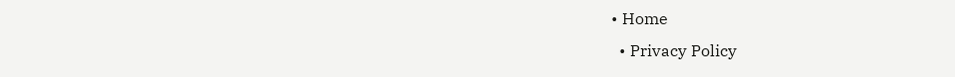• Home
  • Privacy Policy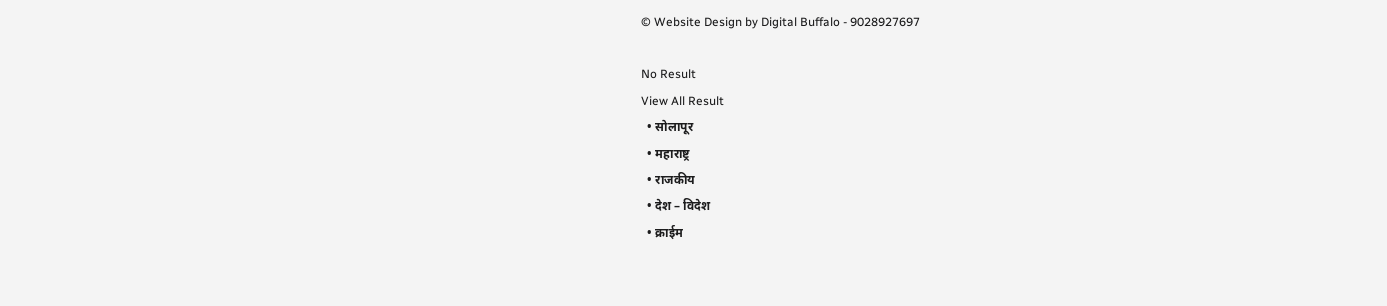© Website Design by Digital Buffalo - 9028927697

No Result
View All Result
  • सोलापूर
  • महाराष्ट्र
  • राजकीय
  • देश – विदेश
  • क्राईम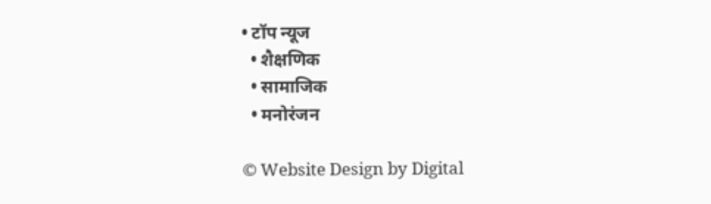• टॉप न्यूज
  • शैक्षणिक
  • सामाजिक
  • मनोरंजन

© Website Design by Digital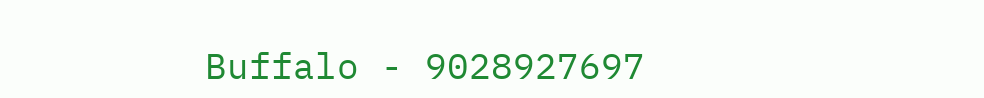Buffalo - 9028927697